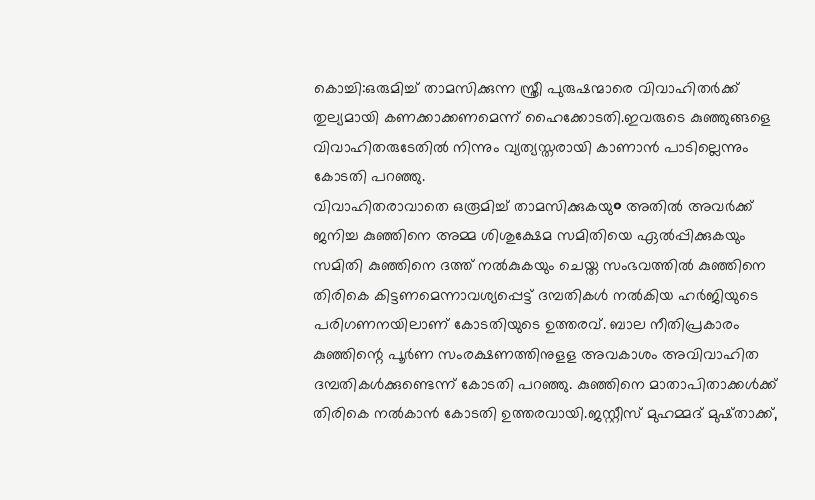കൊച്ചി:ഒരുമിച്ച് താമസിക്കുന്ന സ്ത്രീ പുരുഷന്മാരെ വിവാഹിതർക്ക് തുല്യമായി കണക്കാക്കണമെന്ന് ഹൈക്കോടതി.ഇവരുടെ കുഞ്ഞുങ്ങളെ വിവാഹിതരുടേതിൽ നിന്നും വ്യത്യസ്തരായി കാണാൻ പാടില്ലെന്നും കോടതി പറഞ്ഞു.
വിവാഹിതരാവാതെ ഒരൂമിച്ച് താമസിക്കുകയു० അതിൽ അവർക്ക് ജനിച്ച കുഞ്ഞിനെ അമ്മ ശിശുക്ഷേമ സമിതിയെ ഏൽപ്പിക്കുകയും സമിതി കുഞ്ഞിനെ ദത്ത് നൽകുകയും ചെയ്ത സംഭവത്തിൽ കുഞ്ഞിനെ തിരികെ കിട്ടണമെന്നാവശ്യപ്പെട്ട് ദമ്പതികൾ നൽകിയ ഹർജിയുടെ പരിഗണനയിലാണ് കോടതിയുടെ ഉത്തരവ്. ബാല നീതിപ്രകാരം കുഞ്ഞിന്റെ പൂർണ സംരക്ഷണത്തിനുളള അവകാശം അവിവാഹിത ദമ്പതികൾക്കുണ്ടെന്ന് കോടതി പറഞ്ഞു. കുഞ്ഞിനെ മാതാപിതാക്കൾക്ക് തിരികെ നൽകാൻ കോടതി ഉത്തരവായി.ജസ്റ്റീസ് മുഹമ്മദ് മുഷ്താക്ക്,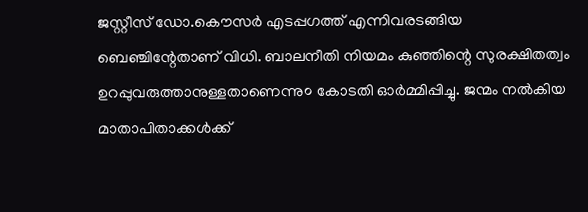ജസ്റ്റീസ് ഡോ.കൌസർ എടപ്പഗത്ത് എന്നിവരടങ്ങിയ ബെഞ്ചിന്റേതാണ് വിധി. ബാലനീതി നിയമം കുഞ്ഞിന്റെ സുരക്ഷിതത്വം ഉറപ്പുവരുത്താനുള്ളതാണെന്നു० കോടതി ഓർമ്മിപ്പിച്ചു. ജന്മം നൽകിയ മാതാപിതാക്കൾക്ക്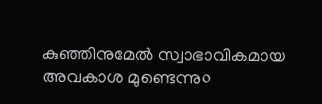കുഞ്ഞിനുമേൽ സ്വാഭാവികമായ അവകാശ മുണ്ടെന്നു०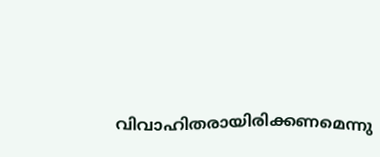വിവാഹിതരായിരിക്കണമെന്നു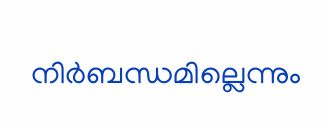നിർബന്ധമില്ലെന്നും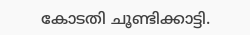കോടതി ചൂണ്ടിക്കാട്ടി.